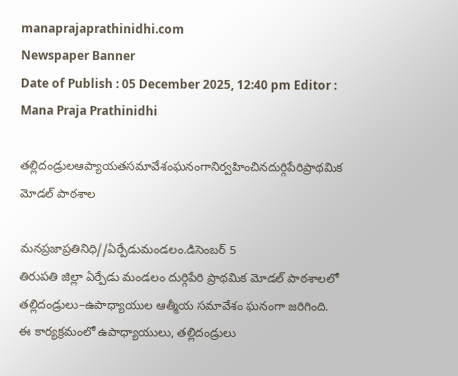manaprajaprathinidhi.com
Newspaper Banner
Date of Publish : 05 December 2025, 12:40 pm Editor : Mana Praja Prathinidhi

తల్లిదండ్రులఆప్యాయతసమావేశంఘనంగానిర్వహించినదుర్గిపేరిప్రాథమిక మోడల్ పాఠశాల

మనప్రజాప్రతినిధి//ఏర్పేడుమండలం.డిసెంబర్ 5
తిరుపతి జిల్లా ఏర్పేడు మండలం దుర్గిపేరి ప్రాథమిక మోడల్ పాఠశాలలో తల్లిదండ్రులు–ఉపాధ్యాయుల ఆత్మీయ సమావేశం ఘనంగా జరిగింది. ఈ కార్యక్రమంలో ఉపాధ్యాయులు, తల్లిదండ్రులు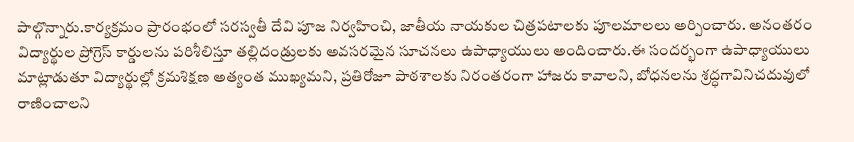పాల్గొన్నారు.కార్యక్రమం ప్రారంభంలో సరస్వతీ దేవి పూజ నిర్వహించి, జాతీయ నాయకుల చిత్రపటాలకు పూలమాలలు అర్పించారు. అనంతరం విద్యార్థుల ప్రోగ్రెస్ కార్డులను పరిశీలిస్తూ తల్లిదండ్రులకు అవసరమైన సూచనలు ఉపాధ్యాయులు అందించారు.ఈ సందర్భంగా ఉపాధ్యాయులు మాట్లాడుతూ విద్యార్థుల్లో క్రమశిక్షణ అత్యంత ముఖ్యమని, ప్రతిరోజూ పాఠశాలకు నిరంతరంగా హాజరు కావాలని, బోధనలను శ్రద్ధగావినిచదువులో రాణించాలని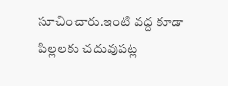సూచించారు.ఇంటి వద్ద కూడా పిల్లలకు చదువుపట్ల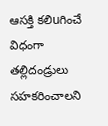ఆసక్తి కలిuగించే విధంగా తల్లిదండ్రులు సహకరించాలని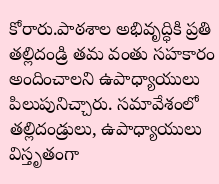కోరారు.పాఠశాల అభివృద్ధికి ప్రతి తల్లిదండ్రి తమ వంతు సహకారం అందించాలని ఉపాధ్యాయులు పిలుపునిచ్చారు. సమావేశంలో తల్లిదండ్రులు, ఉపాధ్యాయులు విస్తృతంగా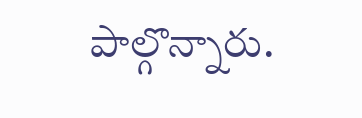పాల్గొన్నారు.